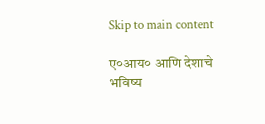Skip to main content

ए०आय० आणि देशाचे भविष्य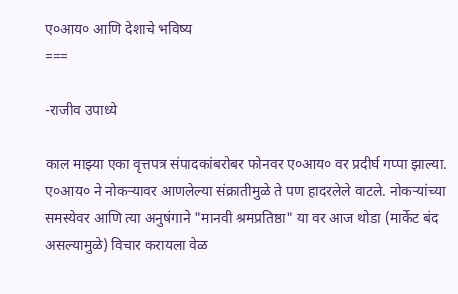ए०आय० आणि देशाचे भविष्य
===

-राजीव उपाध्ये

काल माझ्या एका वृत्तपत्र संपादकांबरोबर फोनवर ए०आय० वर प्रदीर्घ गप्पा झाल्या. ए०आय० ने नोकर्‍यावर आणलेल्या संक्रातीमुळे ते पण हादरलेले वाटले. नोकर्‍यांच्या समस्येवर आणि त्या अनुषंगाने "मानवी श्रमप्रतिष्ठा" या वर आज थोडा (मार्केट बंद असल्यामुळे) विचार करायला वेळ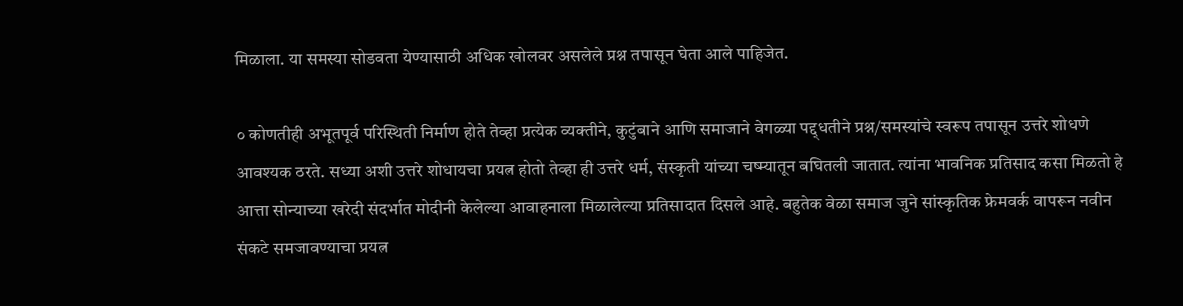मिळाला. या समस्या सोडवता येण्यासाठी अधिक खोलवर असलेले प्रश्न तपासून घेता आले पाहिजेत.

० कोणतीही अभूतपूर्व परिस्थिती निर्माण होते तेव्हा प्रत्येक व्यक्तीने, कुटुंबाने आणि समाजाने वेगळ्या पद्द्धतीने प्रश्न/समस्यांचे स्वरूप तपासून उत्तरे शोधणे आवश्यक ठरते. सध्या अशी उत्तरे शोधायचा प्रयत्न होतो तेव्हा ही उत्तरे धर्म, संस्कृती यांच्या चष्म्यातून बघितली जातात. त्यांना भावनिक प्रतिसाद कसा मिळतो हे आत्ता सोन्याच्या खरेदी संदर्भात मोदीनी केलेल्या आवाहनाला मिळालेल्या प्रतिसादात दिसले आहे. बहुतेक वेळा समाज जुने सांस्कृतिक फ्रेमवर्क वापरून नवीन संकटे समजावण्याचा प्रयत्न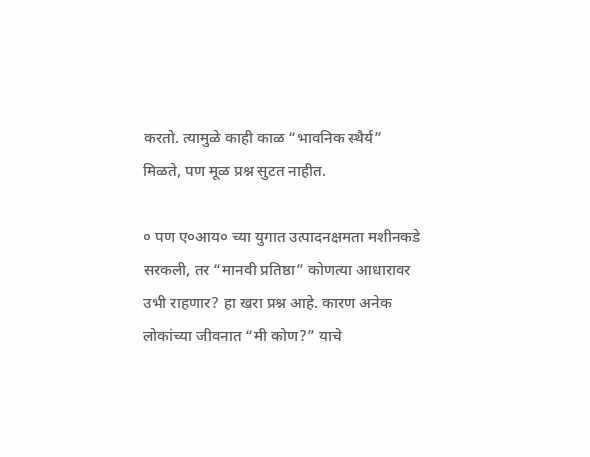करतो. त्यामुळे काही काळ “भावनिक स्थैर्य” मिळते, पण मूळ प्रश्न सुटत नाहीत.

० पण ए०आय० च्या युगात उत्पादनक्षमता मशीनकडे सरकली, तर “मानवी प्रतिष्ठा” कोणत्या आधारावर उभी राहणार? हा खरा प्रश्न आहे. कारण अनेक लोकांच्या जीवनात “मी कोण?” याचे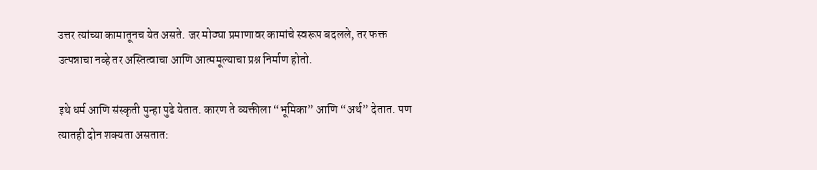उत्तर त्यांच्या कामातूनच येत असते. जर मोठ्या प्रमाणावर कामांचे स्वरूप बदलले, तर फक्त उत्पन्नाचा नव्हे तर अस्तित्वाचा आणि आत्ममूल्याचा प्रश्न निर्माण होतो.

इथे धर्म आणि संस्कृती पुन्हा पुढे येतात. कारण ते व्यक्तीला “भूमिका” आणि “अर्थ” देतात. पण त्यातही दोन शक्यता असतात: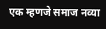एक म्हणजे समाज नव्या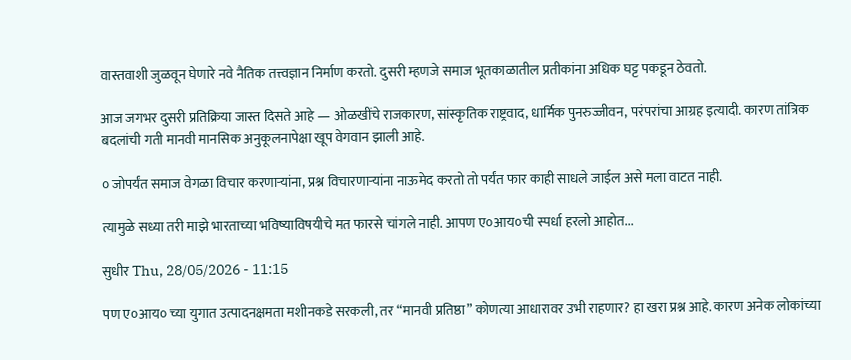वास्तवाशी जुळवून घेणारे नवे नैतिक तत्त्वज्ञान निर्माण करतो. दुसरी म्हणजे समाज भूतकाळातील प्रतीकांना अधिक घट्ट पकडून ठेवतो.

आज जगभर दुसरी प्रतिक्रिया जास्त दिसते आहे — ओळखींचे राजकारण, सांस्कृतिक राष्ट्रवाद, धार्मिक पुनरुज्जीवन, परंपरांचा आग्रह इत्यादी. कारण तांत्रिक बदलांची गती मानवी मानसिक अनुकूलनापेक्षा खूप वेगवान झाली आहे.

० जोपर्यंत समाज वेगळा विचार करणार्‍यांना, प्रश्न विचारणार्‍यांना नाऊमेद करतो तो पर्यंत फार काही साधले जाईल असे मला वाटत नाही.

त्यामुळे सध्या तरी माझे भारताच्या भविष्याविषयीचे मत फारसे चांगले नाही. आपण ए०आय०ची स्पर्धा हरलो आहोत...

सुधीर Thu, 28/05/2026 - 11:15

पण ए०आय० च्या युगात उत्पादनक्षमता मशीनकडे सरकली, तर “मानवी प्रतिष्ठा” कोणत्या आधारावर उभी राहणार? हा खरा प्रश्न आहे. कारण अनेक लोकांच्या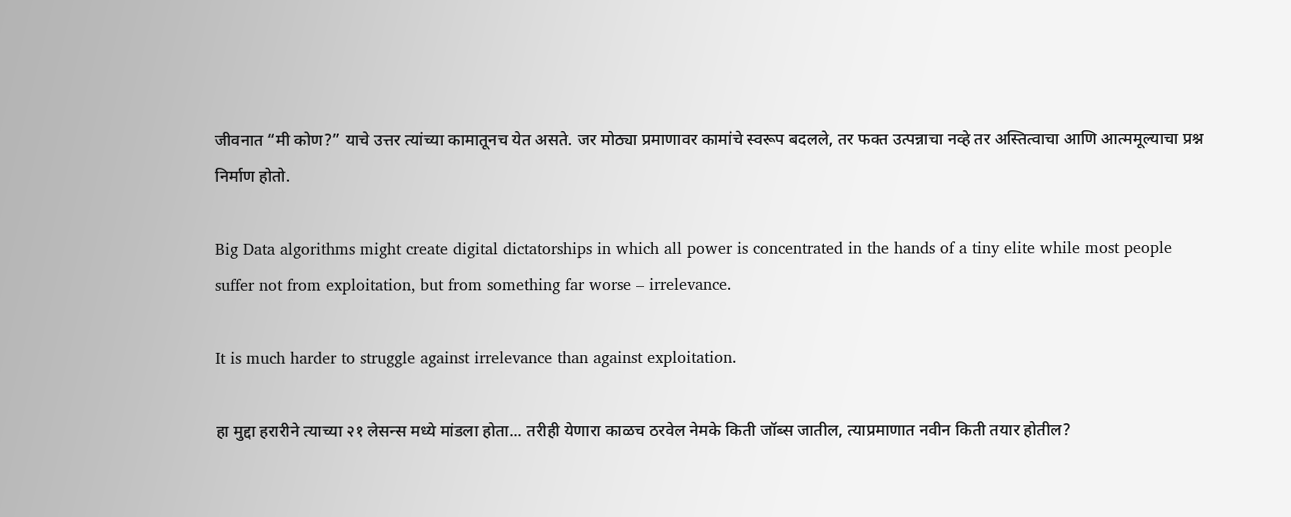जीवनात “मी कोण?” याचे उत्तर त्यांच्या कामातूनच येत असते. जर मोठ्या प्रमाणावर कामांचे स्वरूप बदलले, तर फक्त उत्पन्नाचा नव्हे तर अस्तित्वाचा आणि आत्ममूल्याचा प्रश्न निर्माण होतो.

Big Data algorithms might create digital dictatorships in which all power is concentrated in the hands of a tiny elite while most people suffer not from exploitation, but from something far worse – irrelevance.

It is much harder to struggle against irrelevance than against exploitation.

हा मुद्दा हरारीने त्याच्या २१ लेसन्स मध्ये मांडला होता... तरीही येणारा काळच ठरवेल नेमके किती जॉब्स जातील, त्याप्रमाणात नवीन किती तयार होतील?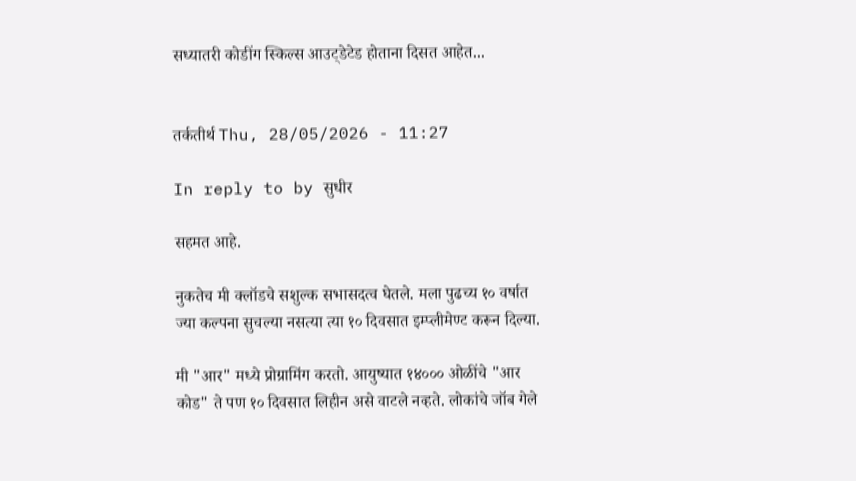सध्यातरी कोडींग स्किल्स आउट्डेटेड होताना दिसत आहेत...


तर्कतीर्थ Thu, 28/05/2026 - 11:27

In reply to by सुधीर

सहमत आहे.

नुकतेच मी क्लॉडचे सशुल्क सभासदत्व घेतले. मला पुढच्य १० वर्षात ज्या कल्पना सुचल्या नसत्या त्या १० दिवसात इम्प्लीमेण्ट करून दिल्या.

मी "आर" मध्ये प्रोग्रामिंग करतो. आयुष्यात १४००० ओळींचे "आर कोड" ते पण १० दिवसात लिहीन असे वाटले नव्हते. लोकांचे जॉब गेले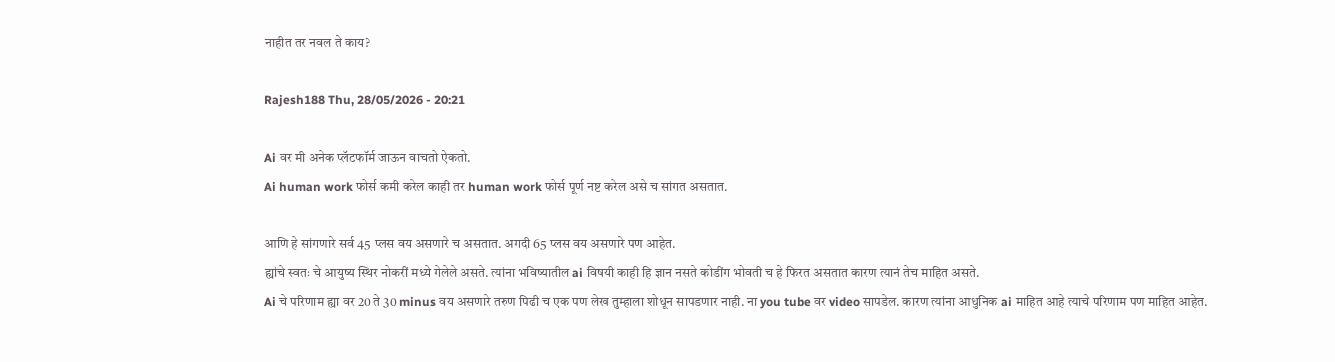नाहीत तर नवल ते काय?

Rajesh188 Thu, 28/05/2026 - 20:21

Ai वर मी अनेक प्लॅटफॉर्म जाऊन वाचतो ऐकतो.
Ai human work फोर्स कमी करेल काही तर human work फोर्स पूर्ण नष्ट करेल असे च सांगत असतात.

आणि हे सांगणारे सर्व 45 प्लस वय असणारे च असतात. अगदी 65 प्लस वय असणारे पण आहेत.
ह्यांचे स्वतः चे आयुष्य स्थिर नोकरीं मध्ये गेलेले असते. त्यांना भविष्यातील ai विषयी काही हि ज्ञान नसते कोडींग भोवती च हे फिरत असतात कारण त्यानं तेच माहित असते.
Ai चे परिणाम ह्या वर 20 ते 30 minus वय असणारे तरुण पिढी च एक पण लेख तुम्हाला शोधून सापडणार नाही. ना you tube वर video सापडेल. कारण त्यांना आधुनिक ai माहित आहे त्याचे परिणाम पण माहित आहेत.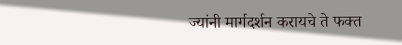ज्यांनी मार्गदर्शन करायचे ते फक्त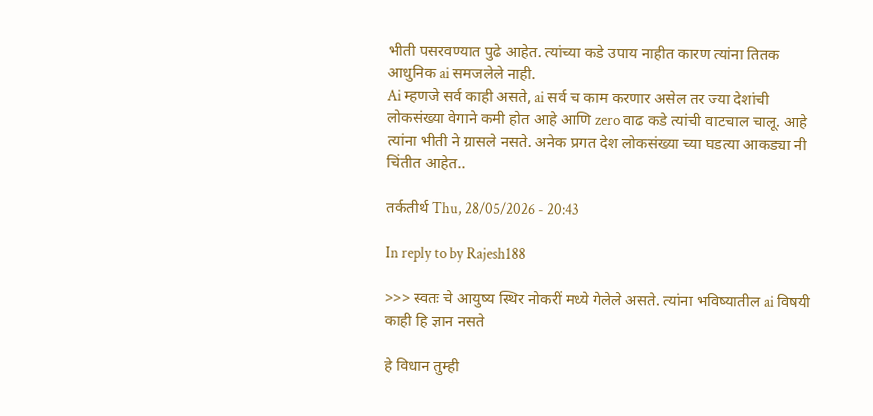भीती पसरवण्यात पुढे आहेत. त्यांच्या कडे उपाय नाहीत कारण त्यांना तितक आधुनिक ai समजलेले नाही.
Ai म्हणजे सर्व काही असते, ai सर्व च काम करणार असेल तर ज्या देशांची लोकसंख्या वेगाने कमी होत आहे आणि zero वाढ कडे त्यांची वाटचाल चालू. आहे त्यांना भीती ने ग्रासले नसते. अनेक प्रगत देश लोकसंख्या च्या घडत्या आकड्या नी चिंतीत आहेत..

तर्कतीर्थ Thu, 28/05/2026 - 20:43

In reply to by Rajesh188

>>> स्वतः चे आयुष्य स्थिर नोकरीं मध्ये गेलेले असते. त्यांना भविष्यातील ai विषयी काही हि ज्ञान नसते

हे विधान तुम्ही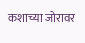कशाच्या जोरावर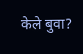केले बुवा?